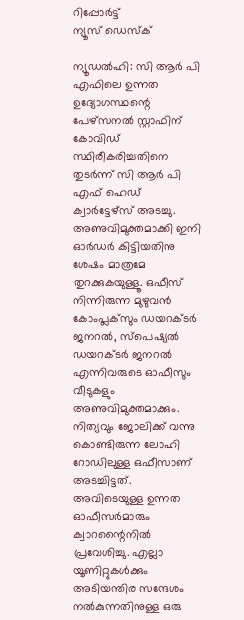റിപ്പോര്‍ട്ട്
ന്യൂസ് ഡെസ്ക്

ന്യൂഡല്‍ഹി: സി ആര്‍ പി എഫിലെ ഉന്നത ഉദ്യോഗസ്ഥന്റെ പേഴ്‌സനല്‍ സ്റ്റാഫിന് കോവിഡ് സ്ഥിരീകരിച്ചതിനെ തുടര്‍ന്ന് സി ആര്‍ പി എഫ് ഹെഡ് ക്വാര്‍ട്ടേഴ്‌സ് അടച്ചു. അണുവിമുക്തമാക്കി ഇനി ഓര്‍ഡര്‍ കിട്ടിയതിനു ശേഷം മാത്രമേ തുറക്കുകയുള്ളൂ. ഒഫീസ് നിന്നിരുന്ന മുഴുവന്‍ കോംപ്ലക്‌സും ഡയറക്ടര്‍ ജനറല്‍, സ്‌പെഷ്യല്‍ ഡയറക്ടര്‍ ജനറല്‍ എന്നിവരുടെ ഓഫീസും വീടുകളും അണുവിമുക്തമാക്കും. നിത്യവും ജോലിക്ക് വന്നു കൊണ്ടിരുന്ന ലോഹി റോഡിലുള്ള ഒഫീസാണ് അടച്ചിട്ടത്. അവിടെയുള്ള ഉന്നത ഓഫീസര്‍മാരും ക്വാറന്റൈനില്‍ പ്രവേശിച്ചു. എല്ലാ യൂണിറ്റുകള്‍ക്കും അടിയന്തിര സന്ദേശം നല്‍കുന്നതിനുള്ള ഒരു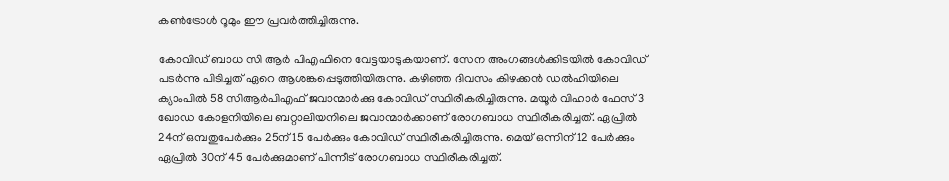കണ്‍ട്രോള്‍ റൂമും ഈ പ്രവര്‍ത്തിച്ചിരുന്നു.

കോവിഡ് ബാധ സി ആര്‍ പിഎഫിനെ വേട്ടയാടുകയാണ്. സേന അംഗങ്ങള്‍ക്കിടയില്‍ കോവിഡ് പടര്‍ന്നു പിടിച്ചത് ഏറെ ആശങ്കപ്പെടുത്തിയിരുന്നു. കഴിഞ്ഞ ദിവസം കിഴക്കന്‍ ഡല്‍ഹിയിലെ ക്യാംപില്‍ 58 സിആര്‍പിഎഫ് ജവാന്മാര്‍ക്കു കോവിഡ് സ്ഥിരീകരിച്ചിരുന്നു. മയൂര്‍ വിഹാര്‍ ഫേസ് 3 ഖോഡ കോളനിയിലെ ബറ്റാലിയനിലെ ജവാന്മാര്‍ക്കാണ് രോഗബാധ സ്ഥിരീകരിച്ചത്. ഏപ്രില്‍ 24ന് ഒമ്പതുപേര്‍ക്കും 25ന് 15 പേര്‍ക്കും കോവിഡ് സ്ഥിരീകരിച്ചിരുന്നു. മെയ് ഒന്നിന് 12 പേര്‍ക്കും ഏപ്രില്‍ 30ന് 45 പേര്‍ക്കുമാണ് പിന്നീട് രോഗബാധ സ്ഥിരീകരിച്ചത്.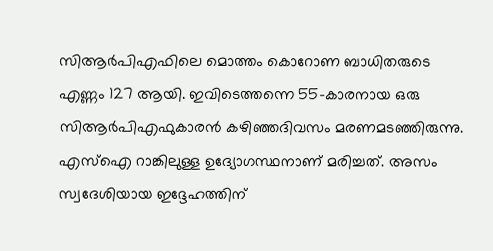സിആര്‍പിഎഫിലെ മൊത്തം കൊറോണ ബാധിതരുടെ എണ്ണം 127 ആയി. ഇവിടെത്തന്നെ 55-കാരനായ ഒരു സിആര്‍പിഎഫുകാരന്‍ കഴിഞ്ഞദിവസം മരണമടഞ്ഞിരുന്നു. എസ്ഐ റാങ്കിലുള്ള ഉദ്യോഗസ്ഥനാണ് മരിച്ചത്. അസം സ്വദേശിയായ ഇദ്ദേഹത്തിന്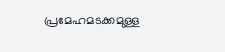പ്രമേഹമടക്കമുള്ള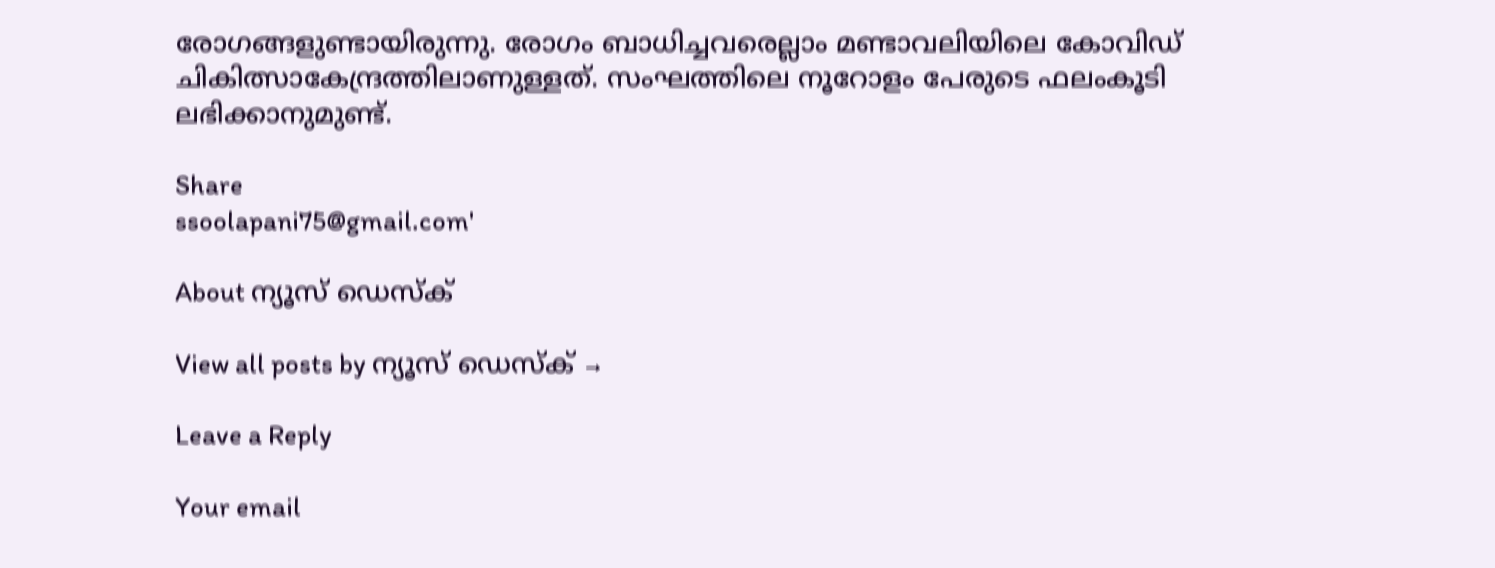രോഗങ്ങളുണ്ടായിരുന്നു. രോഗം ബാധിച്ചവരെല്ലാം മണ്ടാവലിയിലെ കോവിഡ് ചികിത്സാകേന്ദ്രത്തിലാണുള്ളത്. സംഘത്തിലെ നൂറോളം പേരുടെ ഫലംകൂടി ലഭിക്കാനുമുണ്ട്.

Share
ssoolapani75@gmail.com'

About ന്യൂസ് ഡെസ്ക്

View all posts by ന്യൂസ് ഡെസ്ക് →

Leave a Reply

Your email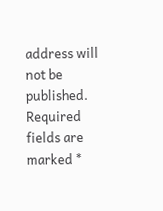address will not be published. Required fields are marked *